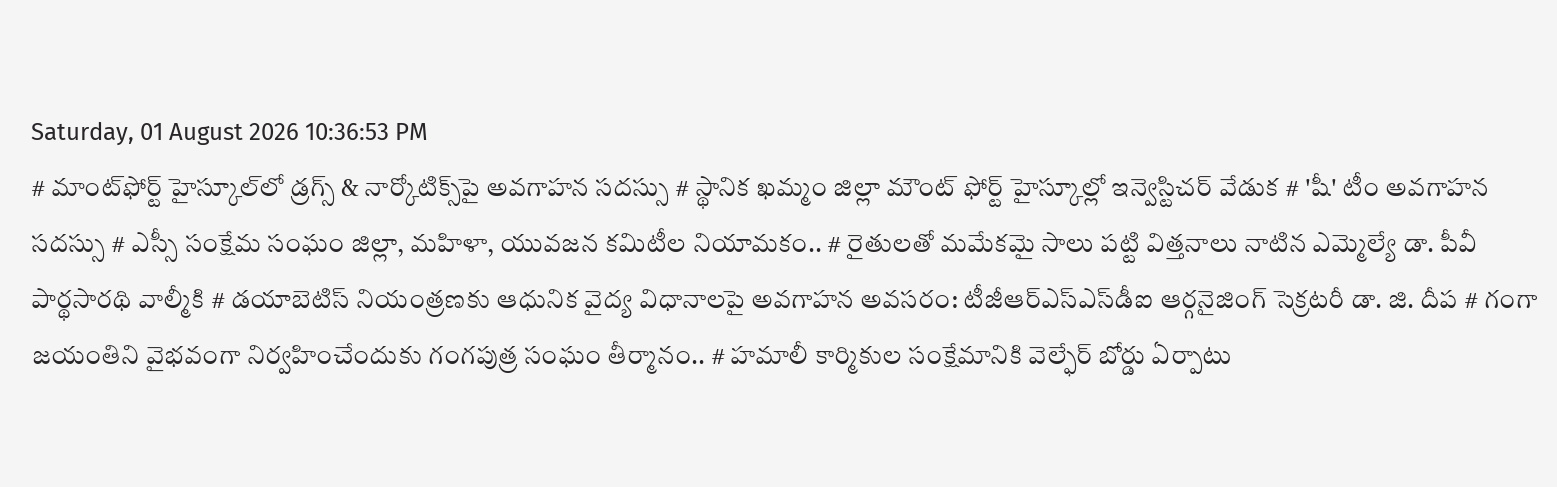Saturday, 01 August 2026 10:36:53 PM
# మాంట్‌ఫోర్ట్ హైస్కూల్‌లో డ్రగ్స్ & నార్కోటిక్స్‌పై అవగాహన సదస్సు # స్థానిక ఖమ్మం జిల్లా మౌంట్ ఫోర్ట్ హైస్కూల్లో ఇన్వెస్టిచర్ వేడుక # 'షీ' టీం అవగాహన సదస్సు # ఎస్సీ సంక్షేమ సంఘం జిల్లా, మహిళా, యువజన కమిటీల నియామకం.. # రైతులతో మమేకమై సాలు పట్టి విత్తనాలు నాటిన ఎమ్మెల్యే డా. పీవీ పార్థసారథి వాల్మీకి # డయాబెటిస్ నియంత్రణకు ఆధునిక వైద్య విధానాలపై అవగాహన అవసరం: టీజీఆర్‌ఎస్‌ఎస్‌డీఐ ఆర్గనైజింగ్ సెక్రటరీ డా. జి. దీప # గంగా జయంతిని వైభవంగా నిర్వహించేందుకు గంగపుత్ర సంఘం తీర్మానం.. # హమాలీ కార్మికుల సంక్షేమానికి వెల్ఫేర్ బోర్డు ఏర్పాటు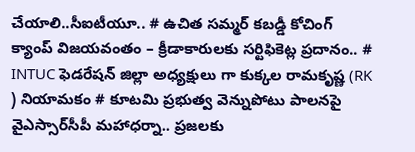చేయాలి..సీఐటీయూ.. # ఉచిత సమ్మర్ కబడ్డీ కోచింగ్ క్యాంప్ విజయవంతం – క్రీడాకారులకు సర్టిఫికెట్ల ప్రదానం.. # INTUC ఫెడరేషన్ జిల్లా అధ్యక్షులు గా కుక్కల రామకృష్ణ (RK ) నియామకం # కూటమి ప్రభుత్వ వెన్నుపోటు పాలనపై వైఎస్సార్‌సీపీ మహాధర్నా.. ప్రజలకు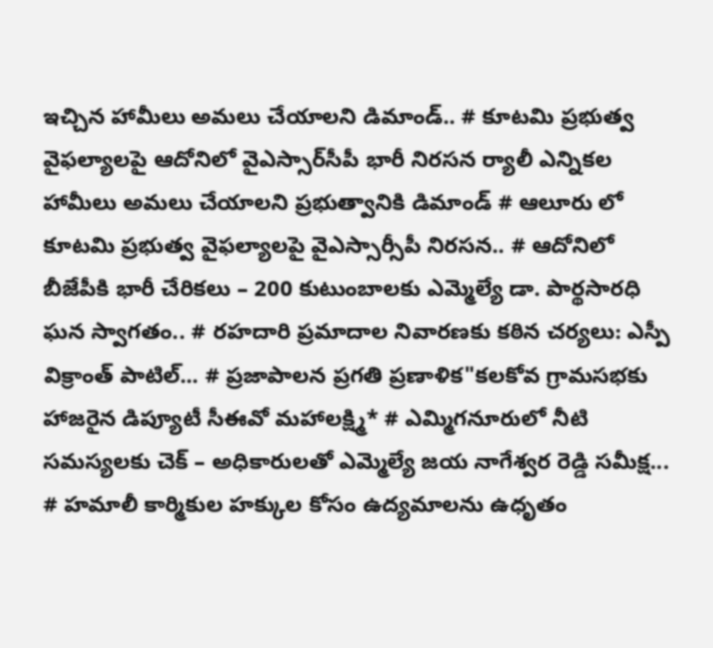ఇచ్చిన హామీలు అమలు చేయాలని డిమాండ్.. # కూటమి ప్రభుత్వ వైఫల్యాలపై ఆదోనిలో వైఎస్సార్‌సీపీ భారీ నిరసన ర్యాలీ ఎన్నికల హామీలు అమలు చేయాలని ప్రభుత్వానికి డిమాండ్ # ఆలూరు లో కూటమి ప్రభుత్వ వైఫల్యాలపై వైఎస్సార్సీపీ నిరసన.. # ఆదోనిలో బీజేపీకి భారీ చేరికలు – 200 కుటుంబాలకు ఎమ్మెల్యే డా. పార్థసారధి ఘన స్వాగతం.. # రహదారి ప్రమాదాల నివారణకు కఠిన చర్యలు: ఎస్పీ విక్రాంత్ పాటిల్... # ప్రజాపాలన ప్రగతి ప్రణాళిక"కలకోవ గ్రామసభకు హాజరైన డిప్యూటీ సీఈవో మహాలక్ష్మి* # ఎమ్మిగనూరులో నీటి సమస్యలకు చెక్ – అధికారులతో ఎమ్మెల్యే జయ నాగేశ్వర రెడ్డి సమీక్ష... # హమాలీ కార్మికుల హక్కుల కోసం ఉద్యమాలను ఉధృతం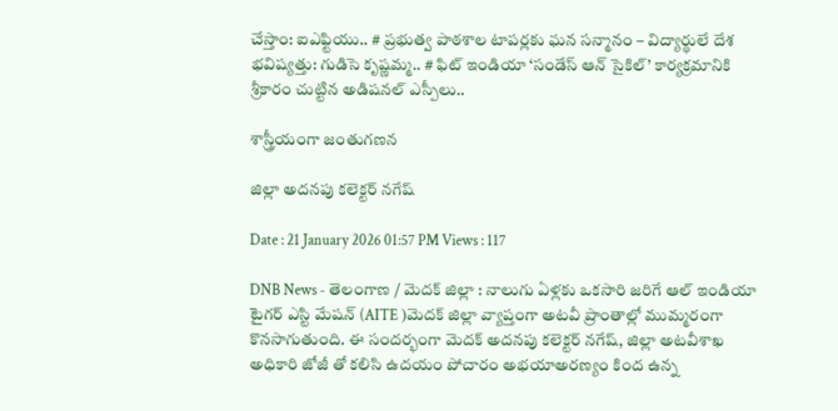చేస్తాం: ఐఎఫ్టియు.. # ప్రభుత్వ పాఠశాల టాపర్లకు ఘన సన్మానం – విద్యార్థులే దేశ భవిష్యత్తు: గుడిసె కృష్ణమ్మ.. # ఫిట్ ఇండియా ‘సండేస్ ఆన్ సైకిల్’ కార్యక్రమానికి శ్రీకారం చుట్టిన అడిషనల్ ఎస్పీలు..

శాస్త్రీయంగా జంతుగణన

జిల్లా అదనపు కలెక్టర్ నగేష్

Date : 21 January 2026 01:57 PM Views : 117

DNB News - తెలంగాణ / మెదక్ జిల్లా : నాలుగు ఏళ్లకు ఒకసారి జరిగే ఆల్ ఇండియా టైగర్ ఎస్టి మేషన్ (AITE )మెదక్ జిల్లా వ్యాప్తంగా అటవీ ప్రాంతాల్లో ముమ్మరంగా కొనసాగుతుంది. ఈ సందర్భంగా మెదక్ అదనపు కలెక్టర్ నగేష్, జిల్లా అటవీశాఖ అధికారి జోజీ తో కలిసి ఉదయం పోచారం అభయాఅరణ్యం కింద ఉన్న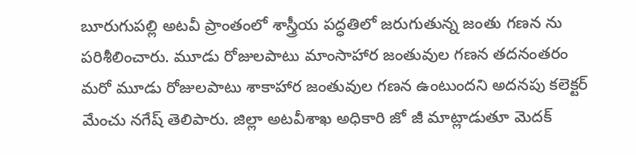బూరుగుపల్లి అటవీ ప్రాంతంలో శాస్త్రీయ పద్ధతిలో జరుగుతున్న జంతు గణన ను పరిశీలించారు. మూడు రోజులపాటు మాంసాహార జంతువుల గణన తదనంతరం మరో మూడు రోజులపాటు శాకాహార జంతువుల గణన ఉంటుందని అదనపు కలెక్టర్ మేంచు నగేష్ తెలిపారు. జిల్లా అటవీశాఖ అధికారి జో జీ మాట్లాడుతూ మెదక్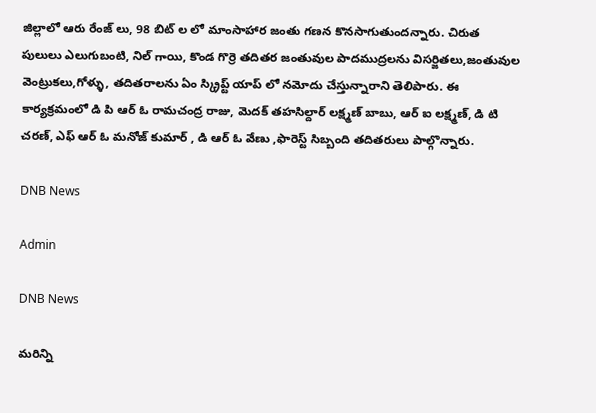జిల్లాలో ఆరు రేంజ్ లు, 98 బిట్ ల లో మాంసాహార జంతు గణన కొనసాగుతుందన్నారు. చిరుత పులులు ఎలుగుబంటి, నిల్ గాయి, కొండ గొర్రె తదితర జంతువుల పాదముద్రలను విసర్జితలు,జంతువుల వెంట్రుకలు,గోళ్ళు, తదితరాలను ఏం స్క్రిప్ట్ యాప్ లో నమోదు చేస్తున్నారాని తెలిపారు. ఈ కార్యక్రమంలో డి పి ఆర్ ఓ రామచంద్ర రాజు, మెదక్ తహసిల్దార్ లక్ష్మణ్ బాబు, ఆర్ ఐ లక్ష్మణ్, డి టి చరణ్, ఎఫ్ ఆర్ ఓ మనోజ్ కుమార్ , డి ఆర్ ఓ వేణు ,ఫారెస్ట్ సిబ్బంది తదితరులు పాల్గొన్నారు.

DNB News

Admin

DNB News

మరిన్ని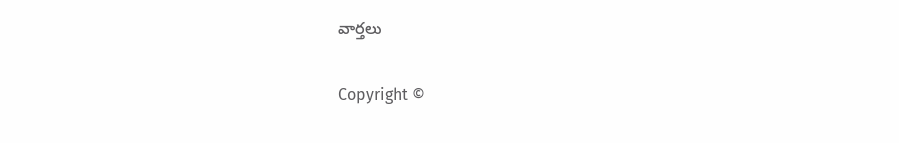వార్తలు

Copyright ©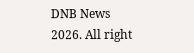DNB News 2026. All right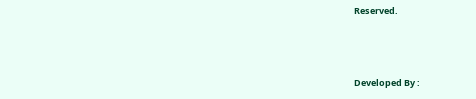Reserved.



Developed By :